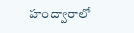హంద్వారాలో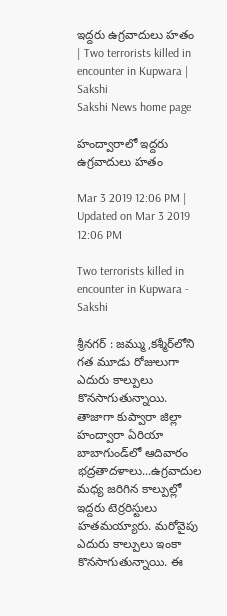ఇద్దరు ఉగ్రవాదులు హతం | Two terrorists killed in encounter in Kupwara | Sakshi
Sakshi News home page

హంద్వారాలో ఇద్దరు ఉగ్రవాదులు హతం

Mar 3 2019 12:06 PM | Updated on Mar 3 2019 12:06 PM

Two terrorists killed in encounter in Kupwara - Sakshi

శ్రీనగర్‌ : జమ్ము,కశ్మీర్‌లోని గత మూడు రోజులుగా ఎదురు కాల్పులు కొనసాగుతున్నాయి. తాజాగా కుప్వారా జిల్లా హంద్వారా ఏరియా బాబాగుండ్‌లో ఆదివారం భద్రతాదళాలు...ఉగ్రవాదుల మధ్య జరిగిన కాల్పుల్లో ఇద్దరు టెర్రరిస్టులు హతమయ్యారు. మరోవైపు  ఎదురు కాల్పులు ఇంకా కొనసాగుతున్నాయి. ఈ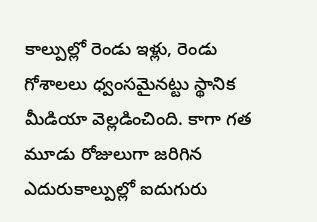కాల్పుల్లో రెండు ఇళ్లు, రెండు గోశాలలు ధ్వంసమైనట్టు స్థానిక మీడియా వెల్లడించింది. కాగా గత మూడు రోజులుగా జరిగిన ఎదురుకాల్పుల్లో ఐదుగురు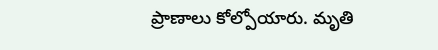ప్రాణాలు కోల్పోయారు. మృతి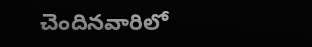చెందినవారిలో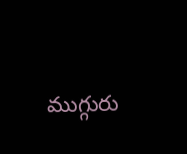ముగ్గురు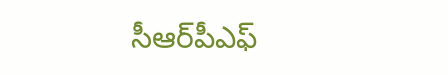సీఆర్‌పీఎఫ్‌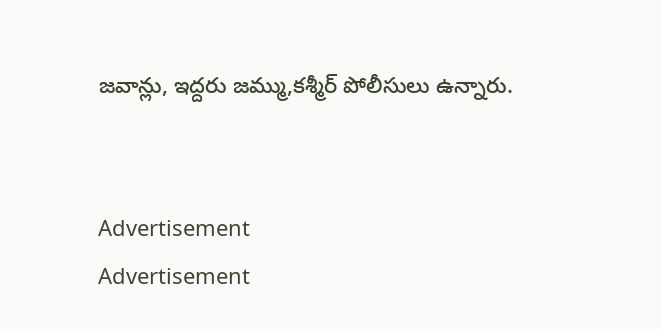జవాన్లు, ఇద్దరు జమ్ము,కశ్మీర్‌ పోలీసులు ఉన్నారు.


Advertisement
Advertisement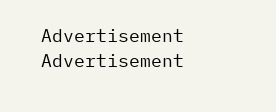Advertisement
Advertisement